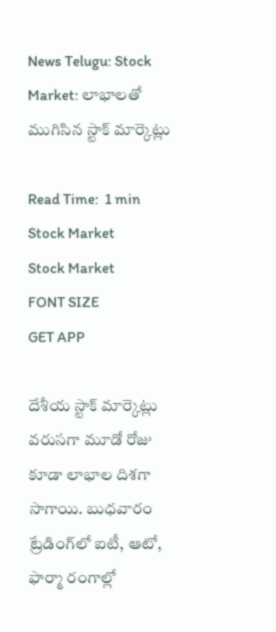News Telugu: Stock Market: లాభాలతో ముగిసిన స్టాక్ మార్కెట్లు

Read Time:  1 min
Stock Market
Stock Market
FONT SIZE
GET APP

దేశీయ స్టాక్ మార్కెట్లు వరుసగా మూడో రోజు కూడా లాభాల దిశగా సాగాయి. బుధవారం ట్రేడింగ్‌లో ఐటీ, ఆటో, ఫార్మా రంగాల్లో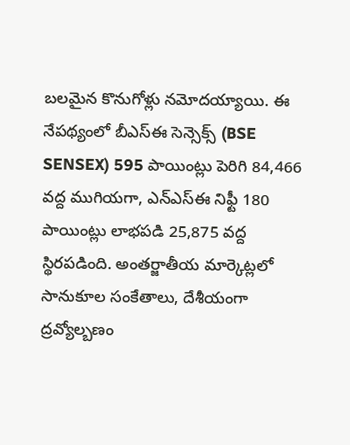బలమైన కొనుగోళ్లు నమోదయ్యాయి. ఈ నేపథ్యంలో బీఎస్ఈ సెన్సెక్స్ (BSE SENSEX) 595 పాయింట్లు పెరిగి 84,466 వద్ద ముగియగా, ఎన్ఎస్ఈ నిఫ్టీ 180 పాయింట్లు లాభపడి 25,875 వద్ద స్థిరపడింది. అంతర్జాతీయ మార్కెట్లలో సానుకూల సంకేతాలు, దేశీయంగా ద్రవ్యోల్బణం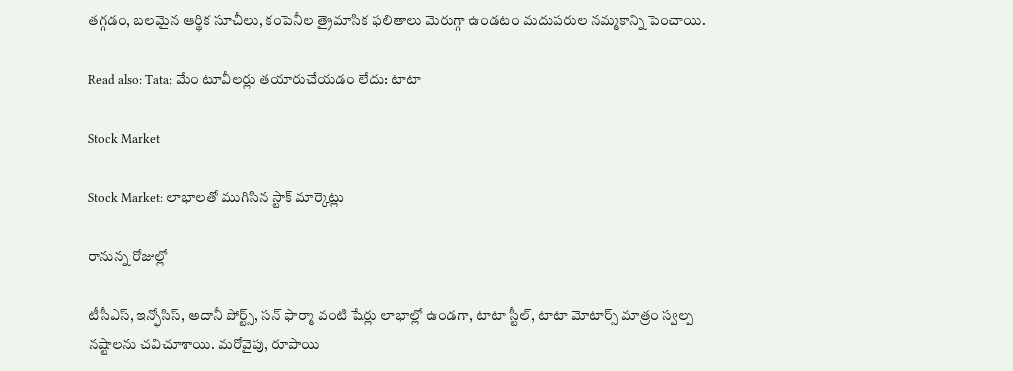తగ్గడం, బలమైన ఆర్థిక సూచీలు, కంపెనీల త్రైమాసిక ఫలితాలు మెరుగ్గా ఉండటం మదుపరుల నమ్మకాన్ని పెంచాయి.

Read also: Tata: మేం టూవీలర్లు తయారుచేయడం లేదు: టాటా

Stock Market

Stock Market: లాభాలతో ముగిసిన స్టాక్ మార్కెట్లు

రానున్న రోజుల్లో

టీసీఎస్, ఇన్ఫోసిస్, అదానీ పోర్ట్స్, సన్ ఫార్మా వంటి షేర్లు లాభాల్లో ఉండగా, టాటా స్టీల్, టాటా మోటార్స్ మాత్రం స్వల్ప నష్టాలను చవిచూశాయి. మరోవైపు, రూపాయి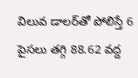విలువ డాలర్‌తో పోలిస్తే 6 పైసలు తగ్గి 88.62 వద్ద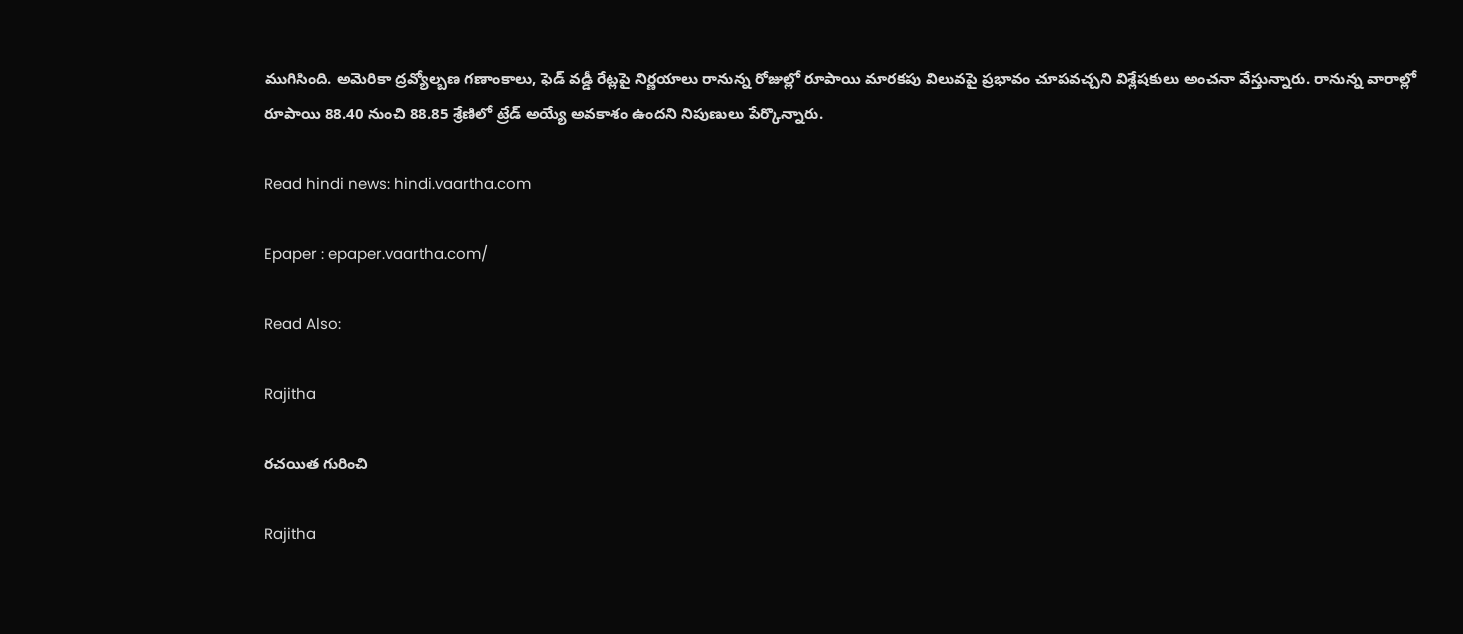ముగిసింది. అమెరికా ద్రవ్యోల్బణ గణాంకాలు, ఫెడ్ వడ్డీ రేట్లపై నిర్ణయాలు రానున్న రోజుల్లో రూపాయి మారకపు విలువపై ప్రభావం చూపవచ్చని విశ్లేషకులు అంచనా వేస్తున్నారు. రానున్న వారాల్లో రూపాయి 88.40 నుంచి 88.85 శ్రేణిలో ట్రేడ్ అయ్యే అవకాశం ఉందని నిపుణులు పేర్కొన్నారు.

Read hindi news: hindi.vaartha.com

Epaper : epaper.vaartha.com/

Read Also:

Rajitha

రచయిత గురించి

Rajitha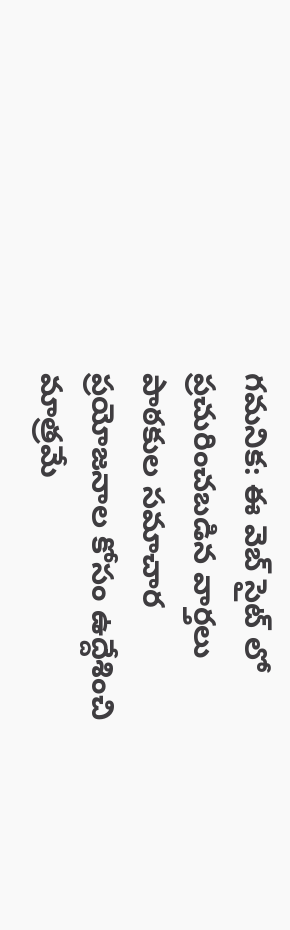గమనిక: ఈ వెబ్ సైట్ లో ప్రచురించబడిన వార్తలు పాఠకుల సమాచార ప్రయోజనాల కోసం ఉద్దేశించి మాత్రమే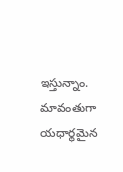ఇస్తున్నాం. మావంతుగా యధార్థమైన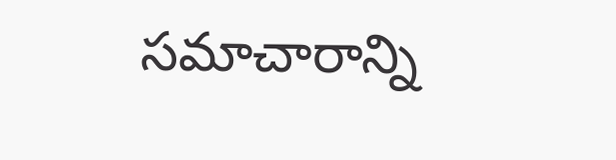సమాచారాన్ని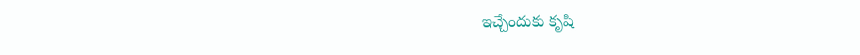ఇచ్చేందుకు కృషి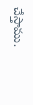చేస్తాము.